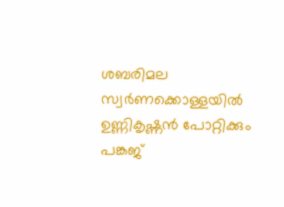ശബരിമല സ്വര്‍ണക്കൊള്ളയില്‍ ഉണ്ണികൃഷ്ണന്‍ പോറ്റിക്കും പങ്കജ്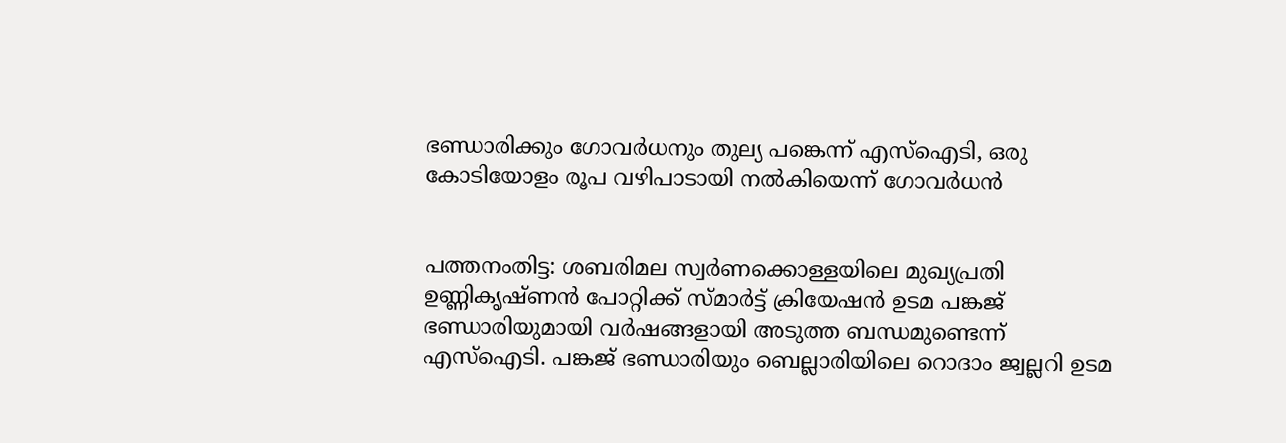ഭണ്ഡാരിക്കും ഗോവര്‍ധനും തുല്യ പങ്കെന്ന് എസ്‌ഐടി, ഒരു കോടിയോളം രൂപ വഴിപാടായി നല്‍കിയെന്ന് ഗോവര്‍ധന്‍


പത്തനംതിട്ട: ശബരിമല സ്വര്‍ണക്കൊള്ളയിലെ മുഖ്യപ്രതി ഉണ്ണികൃഷ്ണന്‍ പോറ്റിക്ക് സ്മാര്‍ട്ട് ക്രിയേഷന്‍ ഉടമ പങ്കജ് ഭണ്ഡാരിയുമായി വര്‍ഷങ്ങളായി അടുത്ത ബന്ധമുണ്ടെന്ന് എസ്‌ഐടി. പങ്കജ് ഭണ്ഡാരിയും ബെല്ലാരിയിലെ റൊദാം ജ്വല്ലറി ഉടമ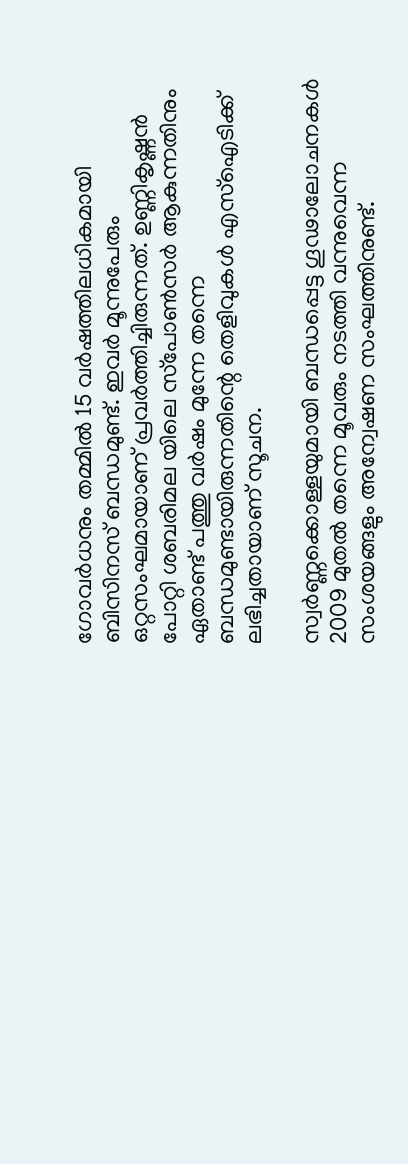ഗോവര്‍ധനും തമ്മില്‍ 15 വര്‍ഷത്തിലധികമായി ബിസിനസ് ബന്ധമുണ്ട്. ഇവര്‍ മൂന്നുപേരും ഒറ്റസംഘമായാണ് പ്രവര്‍ത്തിച്ചിരുന്നത്. ഉണ്ണികൃഷ്ണന്‍ പോറ്റി ശബരിമല യിലെ സ്‌പോണ്‍സര്‍ ആകുന്നതിനും ഏതാണ്ട് പത്തു വര്‍ഷം മുന്നേ തന്നെ ബന്ധമുണ്ടായിരുന്നതിന്റെ തെളിവുകള്‍ എസ്‌ഐടിക്ക് ലഭിച്ചതായാണ് സൂചന.

സ്വര്‍ണ്ണക്കൊള്ളയുമായി ബന്ധപ്പെട്ട ഗൂഢാലോചനകള്‍ 2009 മുതല്‍ തന്നെ മൂവരും നടത്തി വന്നുവെന്ന സംശയങ്ങളും അന്വേഷണ സംഘത്തിനുണ്ട്.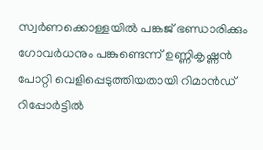സ്വര്‍ണക്കൊള്ളയില്‍ പങ്കജ് ഭണ്ഡാരിക്കും ഗോവര്‍ധനും പങ്കുണ്ടെന്ന് ഉണ്ണികൃഷ്ണന്‍ പോറ്റി വെളിപ്പെടുത്തിയതായി റിമാന്‍ഡ് റിപ്പോര്‍ട്ടില്‍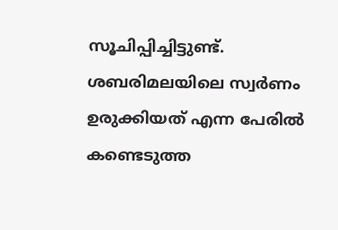സൂചിപ്പിച്ചിട്ടുണ്ട്. ശബരിമലയിലെ സ്വര്‍ണം ഉരുക്കിയത് എന്ന പേരില്‍ കണ്ടെടുത്ത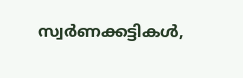സ്വര്‍ണക്കട്ടികള്‍,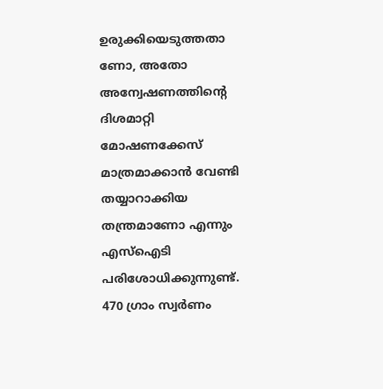ഉരുക്കിയെടുത്തതാ ണോ, അതോ അന്വേഷണത്തിന്റെ ദിശമാറ്റി മോഷണക്കേസ് മാത്രമാക്കാന്‍ വേണ്ടി തയ്യാറാക്കിയ തന്ത്രമാണോ എന്നും എസ്‌ഐടി പരിശോധിക്കുന്നുണ്ട്. 470 ഗ്രാം സ്വര്‍ണം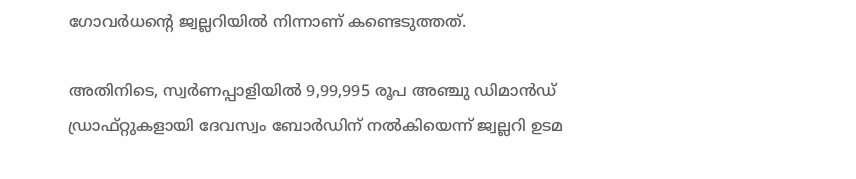ഗോവര്‍ധന്റെ ജ്വല്ലറിയില്‍ നിന്നാണ് കണ്ടെടുത്തത്.

അതിനിടെ, സ്വര്‍ണപ്പാളിയില്‍ 9,99,995 രൂപ അഞ്ചു ഡിമാന്‍ഡ് ഡ്രാഫ്റ്റുകളായി ദേവസ്വം ബോര്‍ഡിന് നല്‍കിയെന്ന് ജ്വല്ലറി ഉടമ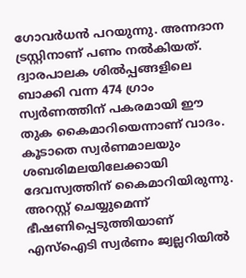ഗോവര്‍ധന്‍ പറയുന്നു. അന്നദാന ട്രസ്റ്റിനാണ് പണം നല്‍കിയത്. ദ്വാരപാലക ശില്‍പ്പങ്ങളിലെ ബാക്കി വന്ന 474 ഗ്രാം സ്വര്‍ണത്തിന് പകരമായി ഈ തുക കൈമാറിയെന്നാണ് വാദം. കൂടാതെ സ്വര്‍ണമാലയും ശബരിമലയിലേക്കായി ദേവസ്വത്തിന് കൈമാറിയിരുന്നു. അറസ്റ്റ് ചെയ്യുമെന്ന് ഭീഷണിപ്പെടുത്തിയാണ് എസ്‌ഐടി സ്വര്‍ണം ജ്വല്ലറിയില്‍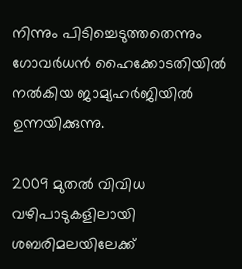നിന്നും പിടിച്ചെടുത്തതെന്നും ഗോവര്‍ധന്‍ ഹൈക്കോടതിയില്‍ നല്‍കിയ ജാമ്യഹര്‍ജിയില്‍ ഉന്നയിക്കുന്നു.

2009 മുതല്‍ വിവിധ വഴിപാടുകളിലായി ശബരിമലയിലേക്ക്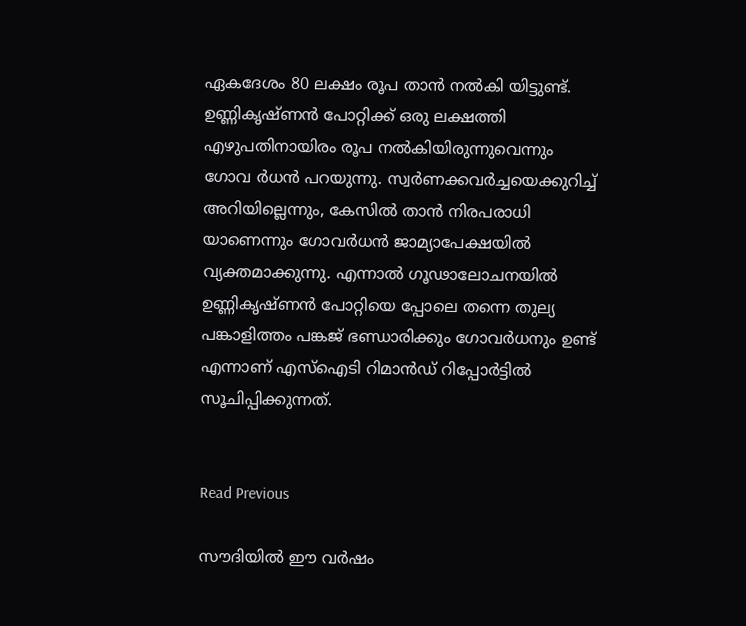ഏകദേശം 80 ലക്ഷം രൂപ താന്‍ നല്‍കി യിട്ടുണ്ട്. ഉണ്ണികൃഷ്ണന്‍ പോറ്റിക്ക് ഒരു ലക്ഷത്തി എഴുപതിനായിരം രൂപ നല്‍കിയിരുന്നുവെന്നും ഗോവ ര്‍ധന്‍ പറയുന്നു. സ്വര്‍ണക്കവര്‍ച്ചയെക്കുറിച്ച് അറിയില്ലെന്നും, കേസില്‍ താന്‍ നിരപരാധി യാണെന്നും ഗോവര്‍ധന്‍ ജാമ്യാപേക്ഷയില്‍ വ്യക്തമാക്കുന്നു. എന്നാല്‍ ഗൂഢാലോചനയില്‍ ഉണ്ണികൃഷ്ണന്‍ പോറ്റിയെ പ്പോലെ തന്നെ തുല്യ പങ്കാളിത്തം പങ്കജ് ഭണ്ഡാരിക്കും ഗോവര്‍ധനും ഉണ്ട് എന്നാണ് എസ്ഐടി റിമാന്‍ഡ് റിപ്പോര്‍ട്ടില്‍ സൂചിപ്പിക്കുന്നത്.


Read Previous

സൗദിയില്‍ ഈ വര്‍ഷം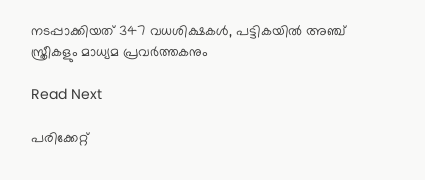നടപ്പാക്കിയത് 347 വധശിക്ഷകള്‍, പട്ടികയില്‍ അഞ്ച് സ്ത്രീകളും മാധ്യമ പ്രവര്‍ത്തകനും

Read Next

പരിക്കേറ്റ്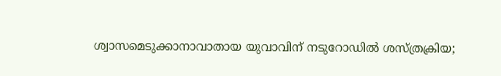ശ്വാസമെടുക്കാനാവാതായ യുവാവിന് നടുറോഡില്‍ ശസ്ത്രക്രിയ;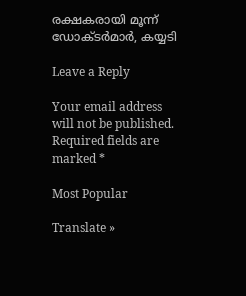രക്ഷകരായി മൂന്ന് ഡോക്ടര്‍മാര്‍, കയ്യടി

Leave a Reply

Your email address will not be published. Required fields are marked *

Most Popular

Translate »